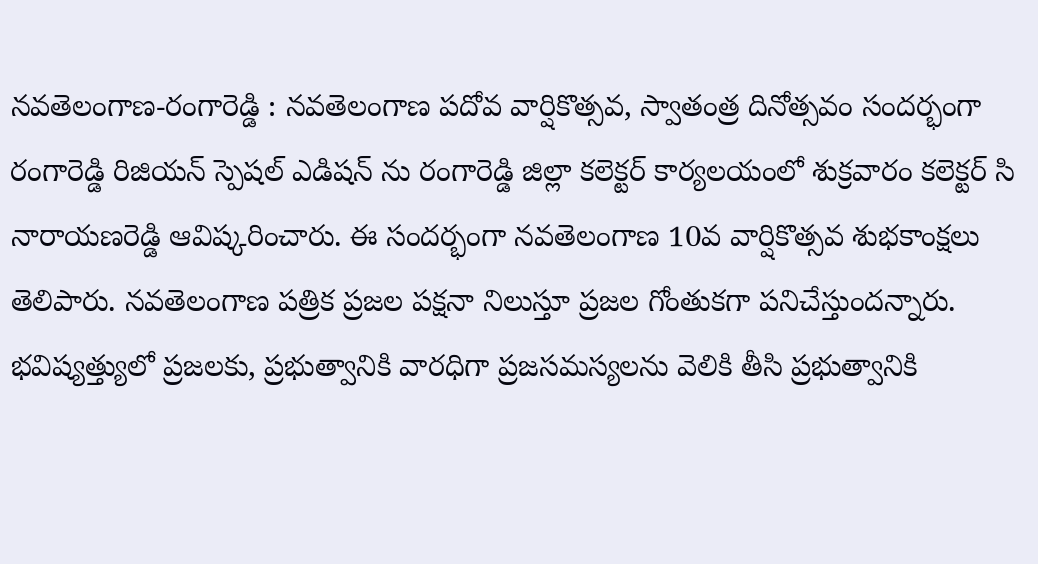నవతెలంగాణ-రంగారెడ్డి : నవతెలంగాణ పదోవ వార్షికొత్సవ, స్వాతంత్ర దినోత్సవం సందర్భంగా రంగారెడ్డి రిజియన్ స్పెషల్ ఎడిషన్ ను రంగారెడ్డి జిల్లా కలెక్టర్ కార్యలయంలో శుక్రవారం కలెక్టర్ సి నారాయణరెడ్డి ఆవిష్కరించారు. ఈ సందర్భంగా నవతెలంగాణ 10వ వార్షికొత్సవ శుభకాంక్షలు తెలిపారు. నవతెలంగాణ పత్రిక ప్రజల పక్షనా నిలుస్తూ ప్రజల గోంతుకగా పనిచేస్తుందన్నారు. భవిష్యత్త్యులో ప్రజలకు, ప్రభుత్వానికి వారధిగా ప్రజసమస్యలను వెలికి తీసి ప్రభుత్వానికి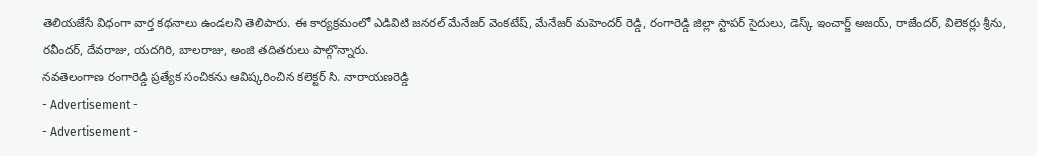తెలియజేసే విధంగా వార్త కథనాలు ఉండలని తెలిపారు. ఈ కార్యక్రమంలో ఎడివిటి జనరల్ మేనేజర్ వెంకటేష్, మేనేజర్ మహెందర్ రెడ్డి, రంగారెడ్డి జిల్లా స్టాపర్ సైదులు, డెస్క్ ఇంచార్జ్ అజయ్, రాజేందర్, విలెకర్లు శ్రీను, రవీందర్, దేవరాజు, యదగిరి, బాలరాజు, అంజి తదితరులు పాల్గొన్నారు.
నవతెలంగాణ రంగారెడ్డి ప్రత్యేక సంచికను ఆవిష్కరించిన కలెక్టర్ సి. నారాయణరెడ్డి
- Advertisement -
- Advertisement -